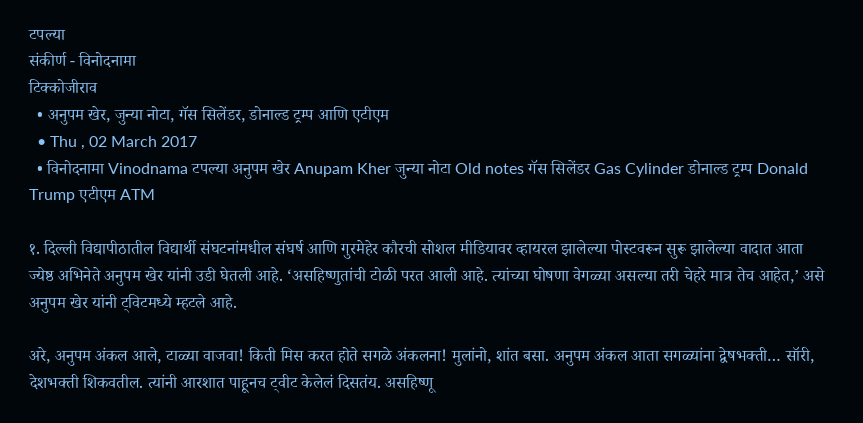टपल्या
संकीर्ण - विनोदनामा
टिक्कोजीराव
  • अनुपम खेर, जुन्या नोटा, गॅस सिलेंडर, डोनाल्ड ट्रम्प आणि एटीएम
  • Thu , 02 March 2017
  • विनोदनामा Vinodnama टपल्या अनुपम खेर Anupam Kher जुन्या नोटा Old notes गॅस सिलेंडर Gas Cylinder डोनाल्ड ट्रम्प Donald Trump एटीएम ATM

१. दिल्ली विद्यापीठातील विद्यार्थी संघटनांमधील संघर्ष आणि गुरमेहेर कौरची सोशल मीडियावर व्हायरल झालेल्या पोस्टवरून सुरू झालेल्या वादात आता ज्येष्ठ अभिनेते अनुपम खेर यांनी उडी घेतली आहे. ‘असहिष्णुतांची टोळी परत आली आहे. त्यांच्या घोषणा वेगळ्या असल्या तरी चेहरे मात्र तेच आहेत,’ असे अनुपम खेर यांनी ट्विटमध्ये म्हटले आहे.

अरे, अनुपम अंकल आले, टाळ्या वाजवा! किती मिस करत होते सगळे अंकलना! मुलांनो, शांत बसा. अनुपम अंकल आता सगळ्यांना द्वेषभक्ती… सॉरी, देशभक्ती शिकवतील. त्यांनी आरशात पाहूनच ट्वीट केलेलं दिसतंय. असहिष्णू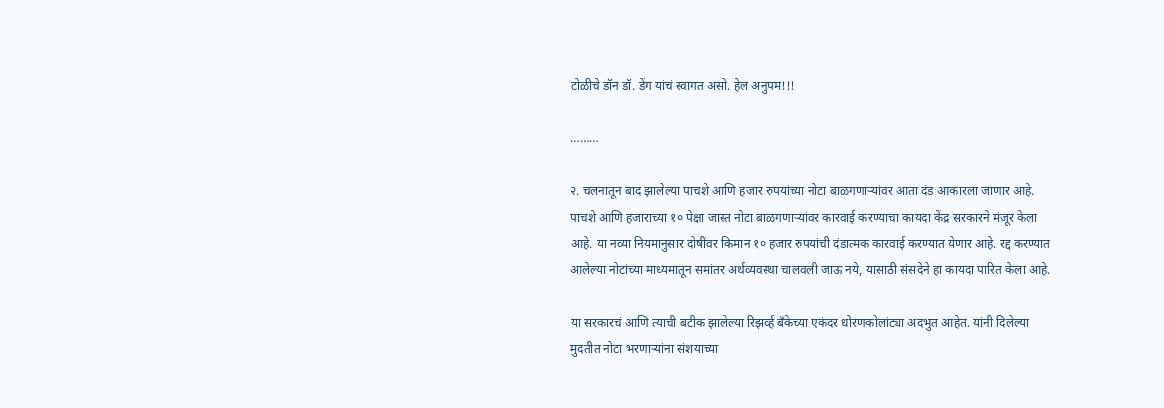टोळीचे डॉन डॉ. डेंग यांचं स्वागत असो. हेल अनुपम!!!

………

२. चलनातून बाद झालेल्या पाचशे आणि हजार रुपयांच्या नोटा बाळगणाऱ्यांवर आता दंड आकारला जाणार आहे. पाचशे आणि हजाराच्या १० पेक्षा जास्त नोटा बाळगणाऱ्यांवर कारवाई करण्याचा कायदा केंद्र सरकारने मंजूर केला आहे. या नव्या नियमानुसार दोषींवर किमान १० हजार रुपयांची दंडात्मक कारवाई करण्यात येणार आहे. रद्द करण्यात आलेल्या नोटांच्या माध्यमातून समांतर अर्थव्यवस्था चालवली जाऊ नये, यासाठी संसदेने हा कायदा पारित केला आहे.

या सरकारचं आणि त्याची बटीक झालेल्या रिझर्व्ह बँकेच्या एकंदर धोरणकोलांट्या अदभुत आहेत. यांनी दिलेल्या मुदतीत नोटा भरणाऱ्यांना संशयाच्या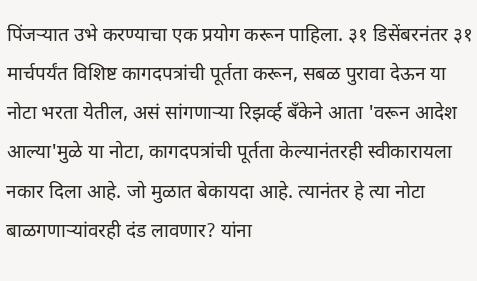पिंजऱ्यात उभे करण्याचा एक प्रयोग करून पाहिला. ३१ डिसेंबरनंतर ३१ मार्चपर्यंत विशिष्ट कागदपत्रांची पूर्तता करून, सबळ पुरावा देऊन या नोटा भरता येतील, असं सांगणाऱ्या रिझर्व्ह बँकेने आता 'वरून आदेश आल्या'मुळे या नोटा, कागदपत्रांची पूर्तता केल्यानंतरही स्वीकारायला नकार दिला आहे. जो मुळात बेकायदा आहे. त्यानंतर हे त्या नोटा बाळगणाऱ्यांवरही दंड लावणार? यांना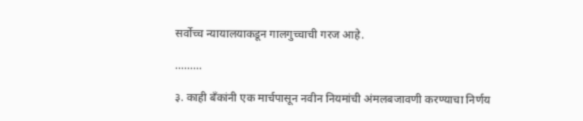सर्वोच्च न्यायालयाकडून गालगुच्चाची गरज आहे.

………

३. काही बँकांनी एक मार्चपासून नवीन नियमांची अंमलबजावणी करण्याचा निर्णय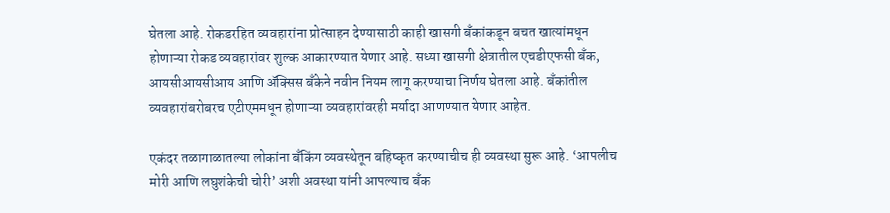घेतला आहे. रोकडरहित व्यवहारांना प्रोत्साहन देण्यासाठी काही खासगी बँकांकडून बचत खात्यांमधून होणाऱ्या रोकड व्यवहारांवर शुल्क आकारण्यात येणार आहे. सध्या खासगी क्षेत्रातील एचडीएफसी बँक, आयसीआयसीआय आणि ॲक्सिस बँकेने नवीन नियम लागू करण्याचा निर्णय घेतला आहे. बँकांतील व्यवहारांबरोबरच एटीएममधून होणाऱ्या व्यवहारांवरही मर्यादा आणण्यात येणार आहेत.

एकंदर तळागाळातल्या लोकांना बँकिंग व्यवस्थेतून बहिष्कृत करण्याचीच ही व्यवस्था सुरू आहे. ‘आपलीच मोरी आणि लघुशंकेची चोरी’ अशी अवस्था यांनी आपल्याच बँक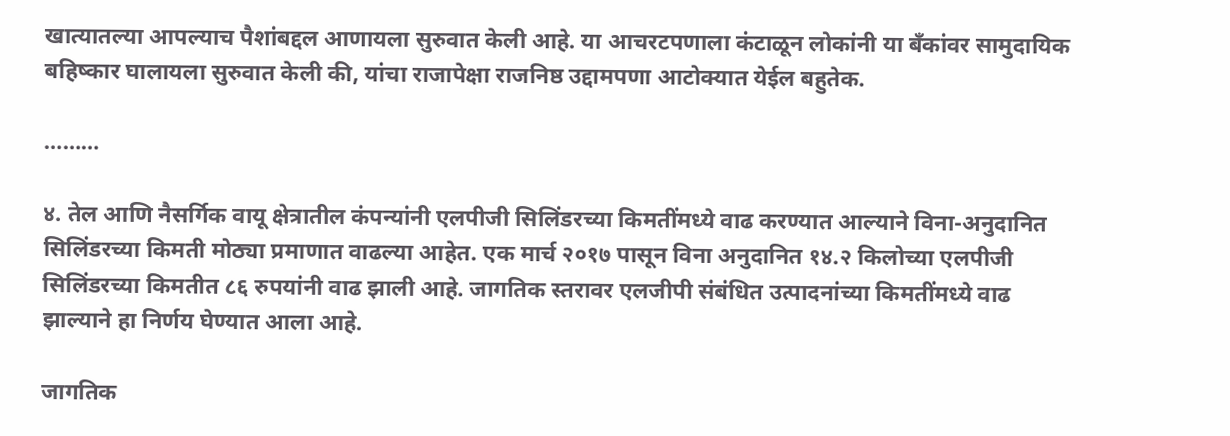खात्यातल्या आपल्याच पैशांबद्दल आणायला सुरुवात केली आहे. या आचरटपणाला कंटाळून लोकांनी या बँकांवर सामुदायिक बहिष्कार घालायला सुरुवात केली की, यांचा राजापेक्षा राजनिष्ठ उद्दामपणा आटोक्यात येईल बहुतेक.

………

४. तेल आणि नैसर्गिक वायू क्षेत्रातील कंपन्यांनी एलपीजी सिलिंडरच्या किमतींमध्ये वाढ करण्यात आल्याने विना-अनुदानित सिलिंडरच्या किमती मोठ्या प्रमाणात वाढल्या आहेत. एक मार्च २०१७ पासून विना अनुदानित १४.२ किलोच्या एलपीजी सिलिंडरच्या किमतीत ८६ रुपयांनी वाढ झाली आहे. जागतिक स्तरावर एलजीपी संबंधित उत्पादनांच्या किमतींमध्ये वाढ झाल्याने हा निर्णय घेण्यात आला आहे.

जागतिक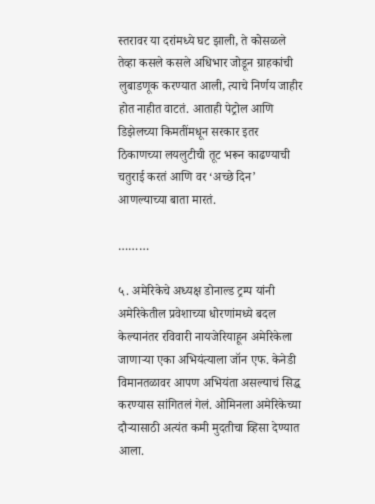स्तरावर या दरांमध्ये घट झाली, ते कोसळले तेव्हा कसले कसले अधिभार जोडून ग्राहकांची लुबाडणूक करण्यात आली, त्याचे निर्णय जाहीर होत नाहीत वाटतं. आताही पेट्रोल आणि डिझेलच्या किमतींमधून सरकार इतर ठिकाणच्या लयलुटीची तूट भरून काढण्याची चतुराई करतं आणि वर ‘अच्छे दिन’ आणल्याच्या बाता मारतं.

………

५. अमेरिकेचे अध्यक्ष डोनाल्ड ट्रम्प यांनी अमेरिकेतील प्रवेशाच्या धोरणांमध्ये बदल केल्यानंतर रविवारी नायजेरियाहून अमेरिकेला जाणाऱ्या एका अभियंत्याला जॉन एफ. केनेडी विमानतळावर आपण अभियंता असल्याचं सिद्ध करण्यास सांगितलं गेलं. ओमिनला अमेरिकेच्या दौऱ्यासाठी अत्यंत कमी मुदतीचा व्हिसा देण्यात आला.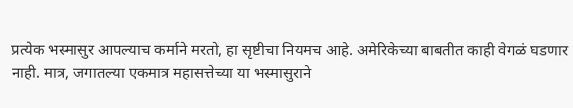प्रत्येक भस्मासुर आपल्याच कर्माने मरतो, हा सृष्टीचा नियमच आहे. अमेरिकेच्या बाबतीत काही वेगळं घडणार नाही. मात्र, जगातल्या एकमात्र महासत्तेच्या या भस्मासुराने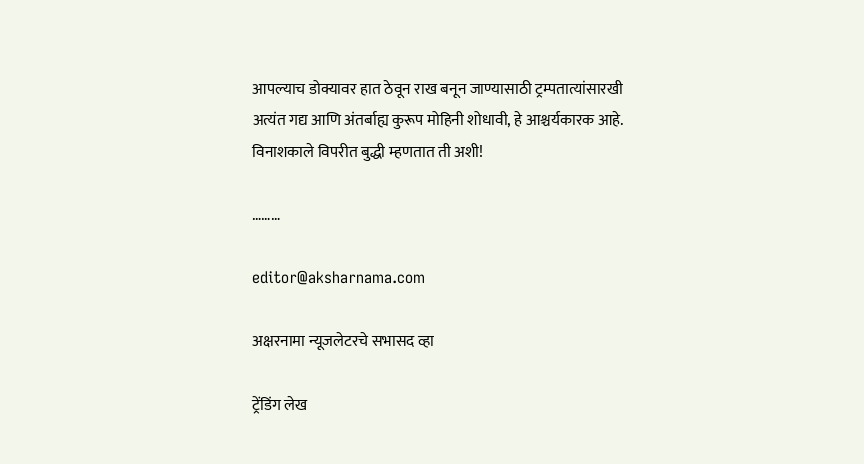आपल्याच डोक्यावर हात ठेवून राख बनून जाण्यासाठी ट्रम्पतात्यांसारखी अत्यंत गद्य आणि अंतर्बाह्य कुरूप मोहिनी शोधावी, हे आश्चर्यकारक आहे. विनाशकाले विपरीत बुद्धी म्हणतात ती अशी!

………

editor@aksharnama.com

अक्षरनामा न्यूजलेटरचे सभासद व्हा

ट्रेंडिंग लेख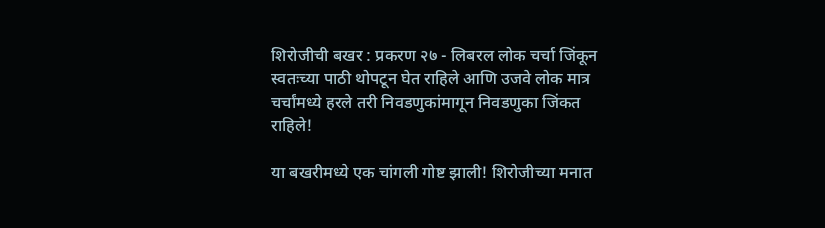शिरोजीची बखर : प्रकरण २७ - लिबरल लोक चर्चा जिंकून स्वतःच्या पाठी थोपटून घेत राहिले आणि उजवे लोक मात्र चर्चांमध्ये हरले तरी निवडणुकांमागून निवडणुका जिंकत राहिले!

या बखरीमध्ये एक चांगली गोष्ट झाली! शिरोजीच्या मनात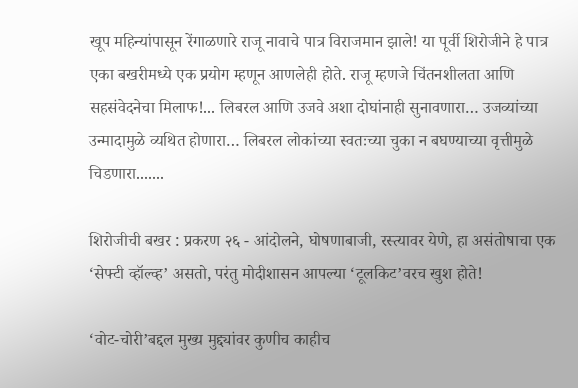खूप महिन्यांपासून रेंगाळणारे राजू नावाचे पात्र विराजमान झाले! या पूर्वी शिरोजीने हे पात्र एका बखरीमध्ये एक प्रयोग म्हणून आणलेही होते. राजू म्हणजे चिंतनशीलता आणि सहसंवेदनेचा मिलाफ!... लिबरल आणि उजवे अशा दोघांनाही सुनावणारा… उजव्यांच्या उन्मादामुळे व्यथित होणारा… लिबरल लोकांच्या स्वतःच्या चुका न बघण्याच्या वृत्तीमुळे चिडणारा.......

शिरोजीची बखर : प्रकरण २६ - आंदोलने, घोषणाबाजी, रस्त्यावर येणे, हा असंतोषाचा एक ‘सेफ्टी व्हॉल्व्ह’ असतो, परंतु मोदीशासन आपल्या ‘टूलकिट’वरच खुश होते!

‘वोट-चोरी’बद्दल मुख्य मुद्द्यांवर कुणीच काहीच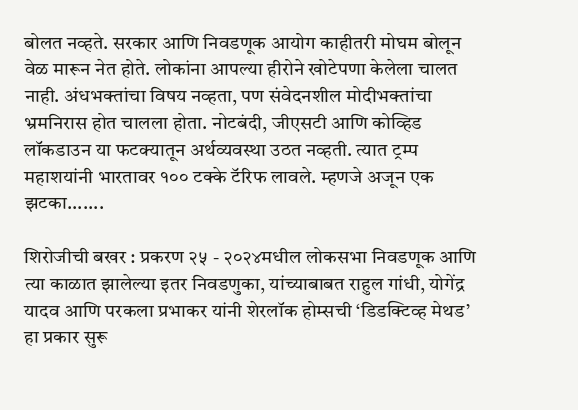बोलत नव्हते. सरकार आणि निवडणूक आयोग काहीतरी मोघम बोलून वेळ मारून नेत होते. लोकांना आपल्या हीरोने खोटेपणा केलेला चालत नाही. अंधभक्तांचा विषय नव्हता, पण संवेदनशील मोदीभक्तांचा भ्रमनिरास होत चालला होता. नोटबंदी, जीएसटी आणि कोव्हिड लॉकडाउन या फटक्यातून अर्थव्यवस्था उठत नव्हती. त्यात ट्रम्प महाशयांनी भारतावर १०० टक्के टॅरिफ लावले. म्हणजे अजून एक झटका.......

शिरोजीची बखर : प्रकरण २५ - २०२४मधील लोकसभा निवडणूक आणि त्या काळात झालेल्या इतर निवडणुका, यांच्याबाबत राहुल गांधी, योगेंद्र यादव आणि परकला प्रभाकर यांनी शेरलॉक होम्सची ‘डिडक्टिव्ह मेथड’ हा प्रकार सुरू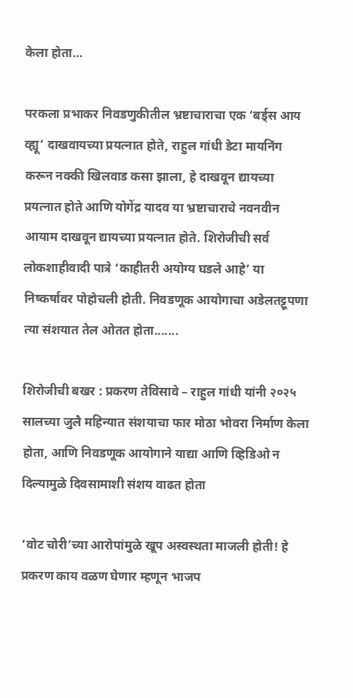केला होता…

परकला प्रभाकर निवडणुकीतील भ्रष्टाचाराचा एक ‘बर्ड्स आय व्ह्यू’ दाखवायच्या प्रयत्नात होते, राहुल गांधी डेटा मायनिंग करून नक्की खिलवाड कसा झाला, हे दाखवून द्यायच्या प्रयत्नात होते आणि योगेंद्र यादव या भ्रष्टाचाराचे नवनवीन आयाम दाखवून द्यायच्या प्रयत्नात होते. शिरोजीची सर्व लोकशाहीवादी पात्रे ‘काहीतरी अयोग्य घडले आहे’ या निष्कर्षावर पोहोचली होती. निवडणूक आयोगाचा अडेलतट्टूपणा त्या संशयात तेल ओतत होता.......

शिरोजीची बखर : प्रकरण तेविसावे – राहुल गांधी यांनी २०२५ सालच्या जुलै महिन्यात संशयाचा फार मोठा भोवरा निर्माण केला होता, आणि निवडणूक आयोगाने याद्या आणि व्हिडिओ न दिल्यामुळे दिवसामाशी संशय वाढत होता

‘वोट चोरी’च्या आरोपांमुळे खूप अस्वस्थता माजली होती! हे प्रकरण काय वळण घेणार म्हणून भाजप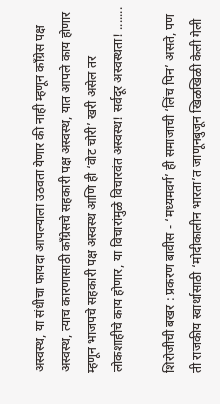अस्वस्थ, या संधीचा फायदा आपल्याला उठवता येणार की नाही म्हणून काँग्रेस पक्ष अस्वस्थ, त्याच कारणासाठी काँग्रेसचे सहकारी पक्ष अस्वस्थ, यात आपले काय होणार म्हणून भाजपचे सहकारी पक्ष अस्वस्थ आणि ही ‘वोट चोरी’ खरी असेल तर लोकशाहीचे काय होणार, या विचारांमुळे विचारवंत अस्वस्थ! सर्वदूर अस्वस्थता! .......

शिरोजीची बखर : प्रकरण बावीस - ‘मध्यमवर्ग’ ही समाजाची ‘लिंच पिन’ असते, पण ती राजकीय स्वार्थासाठी ‘मोदीकालीन भारता’त जाणूनबुजून खिळखिळी केली गेली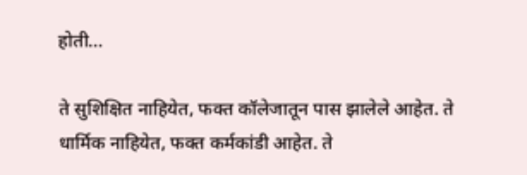होती...

ते सुशिक्षित नाहियेत, फक्त कॉलेजातून पास झालेले आहेत. ते धार्मिक नाहियेत, फक्त कर्मकांडी आहेत. ते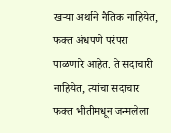खऱ्या अर्थाने नैतिक नाहियेत, फक्त अंधपणे परंपरा पाळणारे आहेत. ते सदाचारी नाहियेत, त्यांचा सदाचार फक्त भीतीमधून जन्मलेला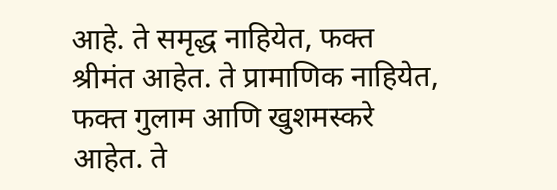आहे. ते समृद्ध नाहियेत, फक्त श्रीमंत आहेत. ते प्रामाणिक नाहियेत, फक्त गुलाम आणि खुशमस्करे आहेत. ते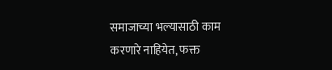समाजाच्या भल्यासाठी काम करणारे नाहियेत, फक्त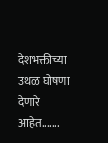देशभक्तीच्या उथळ घोषणा देणारे आहेत.......